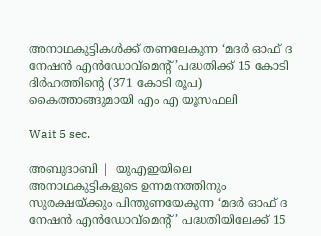അനാഥകുട്ടികള്‍ക്ക് തണലേകുന്ന ‘മദര്‍ ഓഫ് ദ നേഷന്‍ എന്‍ഡോവ്‌മെന്റ്’പദ്ധതിക്ക് 15 കോടി ദിര്‍ഹത്തിന്റെ (371 കോടി രൂപ) കൈത്താങ്ങുമായി എം എ യൂസഫലി

Wait 5 sec.

അബുദാബി |  യുഎഇയിലെ അനാഥകുട്ടികളുടെ ഉന്നമനത്തിനും സുരക്ഷയ്ക്കും പിന്തുണയേകുന്ന ‘മദര്‍ ഓഫ് ദ നേഷന്‍ എന്‍ഡോവ്മെന്റ്’ പദ്ധതിയിലേക്ക് 15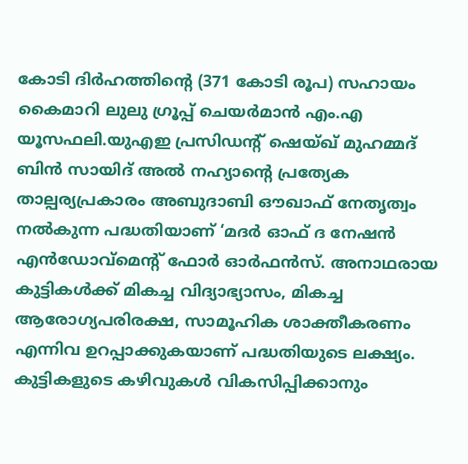കോടി ദിര്‍ഹത്തിന്റെ (371 കോടി രൂപ) സഹായം കൈമാറി ലുലു ഗ്രൂപ്പ് ചെയര്‍മാന്‍ എം.എ യൂസഫലി.യുഎഇ പ്രസിഡന്റ് ഷെയ്ഖ് മുഹമ്മദ് ബിന്‍ സായിദ് അല്‍ നഹ്യാന്റെ പ്രത്യേക താല്പര്യപ്രകാരം അബുദാബി ഔഖാഫ് നേതൃത്വം നല്‍കുന്ന പദ്ധതിയാണ് ‘മദര്‍ ഓഫ് ദ നേഷന്‍ എന്‍ഡോവ്‌മെന്റ് ഫോര്‍ ഓര്‍ഫന്‍സ്. അനാഥരായ കുട്ടികള്‍ക്ക് മികച്ച വിദ്യാഭ്യാസം, മികച്ച ആരോഗ്യപരിരക്ഷ, സാമൂഹിക ശാക്തീകരണം എന്നിവ ഉറപ്പാക്കുകയാണ് പദ്ധതിയുടെ ലക്ഷ്യം. കുട്ടികളുടെ കഴിവുകള്‍ വികസിപ്പിക്കാനും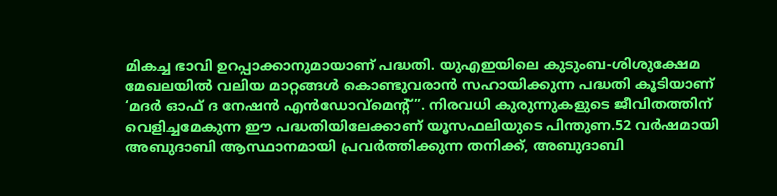മികച്ച ഭാവി ഉറപ്പാക്കാനുമായാണ് പദ്ധതി. യുഎഇയിലെ കുടുംബ-ശിശുക്ഷേമ മേഖലയില്‍ വലിയ മാറ്റങ്ങള്‍ കൊണ്ടുവരാന്‍ സഹായിക്കുന്ന പദ്ധതി കൂടിയാണ് ‘മദര്‍ ഓഫ് ദ നേഷന്‍ എന്‍ഡോവ്മെന്റ്”. നിരവധി കുരുന്നുകളുടെ ജീവിതത്തിന് വെളിച്ചമേകുന്ന ഈ പദ്ധതിയിലേക്കാണ് യൂസഫലിയുടെ പിന്തുണ.52 വര്‍ഷമായി അബുദാബി ആസ്ഥാനമായി പ്രവര്‍ത്തിക്കുന്ന തനിക്ക്, അബുദാബി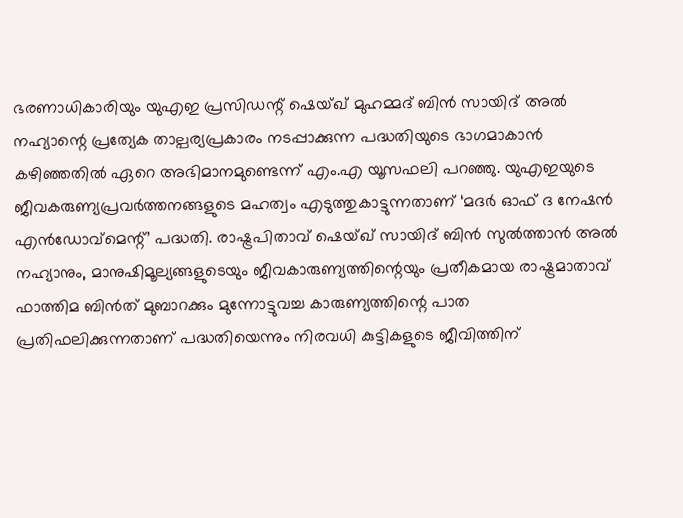ഭരണാധികാരിയും യുഎഇ പ്രസിഡന്റ് ഷെയ്ഖ് മുഹമ്മദ് ബിന്‍ സായിദ് അല്‍ നഹ്യാന്റെ പ്രത്യേക താല്പര്യപ്രകാരം നടപ്പാക്കുന്ന പദ്ധതിയുടെ ഭാഗമാകാന്‍ കഴിഞ്ഞതില്‍ ഏറെ അഭിമാനമുണ്ടെന്ന് എം.എ യൂസഫലി പറഞ്ഞു. യുഎഇയുടെ ജീവകരുണ്യപ്രവര്‍ത്തനങ്ങളുടെ മഹത്വം എടുത്തുകാട്ടുന്നതാണ് ‘മദര്‍ ഓഫ് ദ നേഷന്‍ എന്‍ഡോവ്മെന്റ്’ പദ്ധതി. രാഷ്ട്രപിതാവ് ഷെയ്ഖ് സായിദ് ബിന്‍ സുല്‍ത്താന്‍ അല്‍ നഹ്യാനും, മാനുഷിമൂല്യങ്ങളുടെയും ജീവകാരുണ്യത്തിന്റെയും പ്രതീകമായ രാഷ്ട്രമാതാവ് ഫാത്തിമ ബിന്‍ത് മുബാറക്കും മുന്നോട്ടുവച്ച കാരുണ്യത്തിന്റെ പാത പ്രതിഫലിക്കുന്നതാണ് പദ്ധതിയെന്നും നിരവധി കുട്ടികളുടെ ജീവിത്തിന്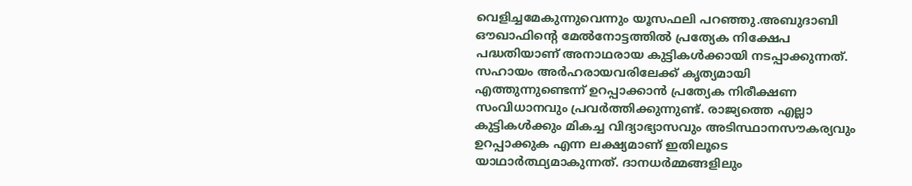വെളിച്ചമേകുന്നുവെന്നും യൂസഫലി പറഞ്ഞു.അബുദാബി ഔഖാഫിന്റെ മേല്‍നോട്ടത്തില്‍ പ്രത്യേക നിക്ഷേപ പദ്ധതിയാണ് അനാഥരായ കുട്ടികള്‍ക്കായി നടപ്പാക്കുന്നത്. സഹായം അര്‍ഹരായവരിലേക്ക് കൃത്യമായി എത്തുന്നുണ്ടെന്ന് ഉറപ്പാക്കാന്‍ പ്രത്യേക നിരീക്ഷണ സംവിധാനവും പ്രവര്‍ത്തിക്കുന്നുണ്ട്. രാജ്യത്തെ എല്ലാ കുട്ടികള്‍ക്കും മികച്ച വിദ്യാഭ്യാസവും അടിസ്ഥാനസൗകര്യവും ഉറപ്പാക്കുക എന്ന ലക്ഷ്യമാണ് ഇതിലൂടെ യാഥാര്‍ത്ഥ്യമാകുന്നത്. ദാനധര്‍മ്മങ്ങളിലും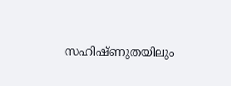സഹിഷ്ണുതയിലും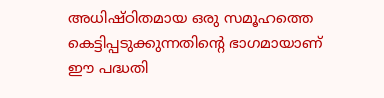അധിഷ്ഠിതമായ ഒരു സമൂഹത്തെ കെട്ടിപ്പടുക്കുന്നതിന്റെ ഭാഗമായാണ് ഈ പദ്ധതി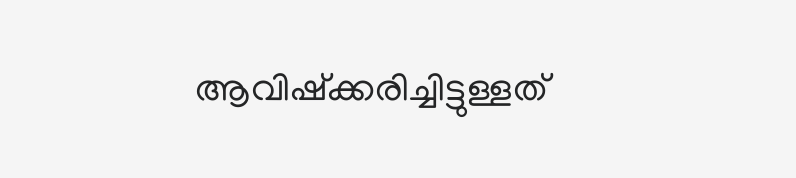ആവിഷ്‌ക്കരിച്ചിട്ടുള്ളത്